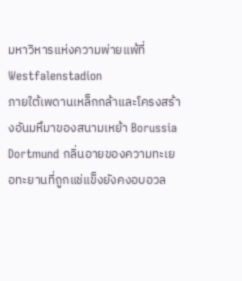มหาวิหารแห่งความพ่ายแพ้ที่ Westfalenstadion
ภายใต้เพดานเหล็กกล้าและโครงสร้างอันมหึมาของสนามเหย้า Borussia Dortmund กลิ่นอายของความทะเยอทะยานที่ถูกแช่แข็งยังคงอบอวล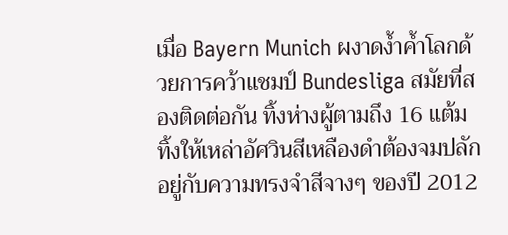เมื่อ Bayern Munich ผงาดง้ำค้ำโลกด้วยการคว้าแชมป์ Bundesliga สมัยที่สองติดต่อกัน ทิ้งห่างผู้ตามถึง 16 แต้ม ทิ้งให้เหล่าอัศวินสีเหลืองดำต้องจมปลักอยู่กับความทรงจำสีจางๆ ของปี 2012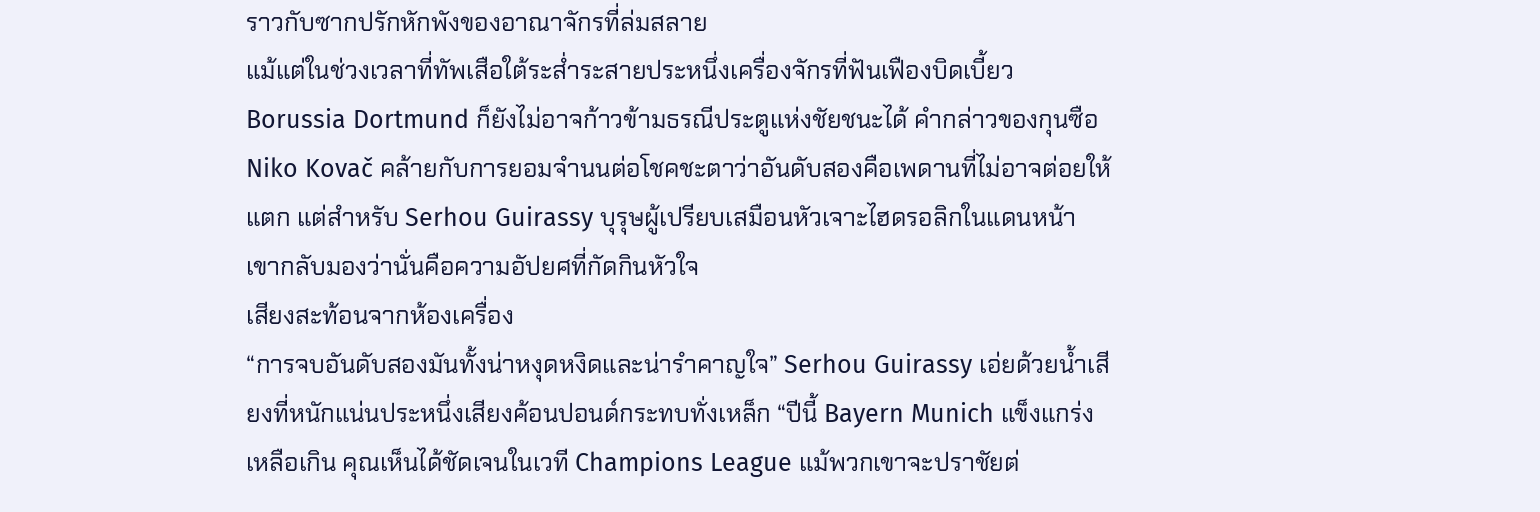ราวกับซากปรักหักพังของอาณาจักรที่ล่มสลาย
แม้แต่ในช่วงเวลาที่ทัพเสือใต้ระส่ำระสายประหนึ่งเครื่องจักรที่ฟันเฟืองบิดเบี้ยว Borussia Dortmund ก็ยังไม่อาจก้าวข้ามธรณีประตูแห่งชัยชนะได้ คำกล่าวของกุนซือ Niko Kovač คล้ายกับการยอมจำนนต่อโชคชะตาว่าอันดับสองคือเพดานที่ไม่อาจต่อยให้แตก แต่สำหรับ Serhou Guirassy บุรุษผู้เปรียบเสมือนหัวเจาะไฮดรอลิกในแดนหน้า เขากลับมองว่านั่นคือความอัปยศที่กัดกินหัวใจ
เสียงสะท้อนจากห้องเครื่อง
“การจบอันดับสองมันทั้งน่าหงุดหงิดและน่ารำคาญใจ” Serhou Guirassy เอ่ยด้วยน้ำเสียงที่หนักแน่นประหนึ่งเสียงค้อนปอนด์กระทบทั่งเหล็ก “ปีนี้ Bayern Munich แข็งแกร่งเหลือเกิน คุณเห็นได้ชัดเจนในเวที Champions League แม้พวกเขาจะปราชัยต่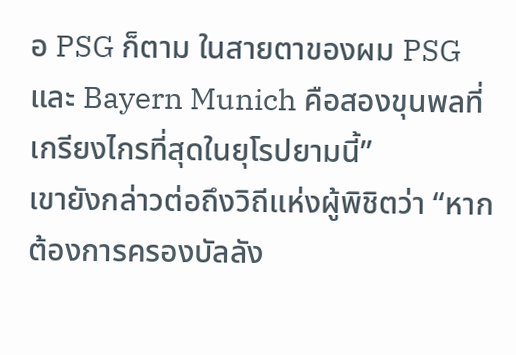อ PSG ก็ตาม ในสายตาของผม PSG และ Bayern Munich คือสองขุนพลที่เกรียงไกรที่สุดในยุโรปยามนี้”
เขายังกล่าวต่อถึงวิถีแห่งผู้พิชิตว่า “หากต้องการครองบัลลัง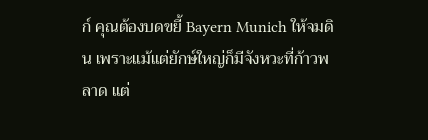ก์ คุณต้องบดขยี้ Bayern Munich ให้จมดิน เพราะแม้แต่ยักษ์ใหญ่ก็มีจังหวะที่ก้าวพลาด แต่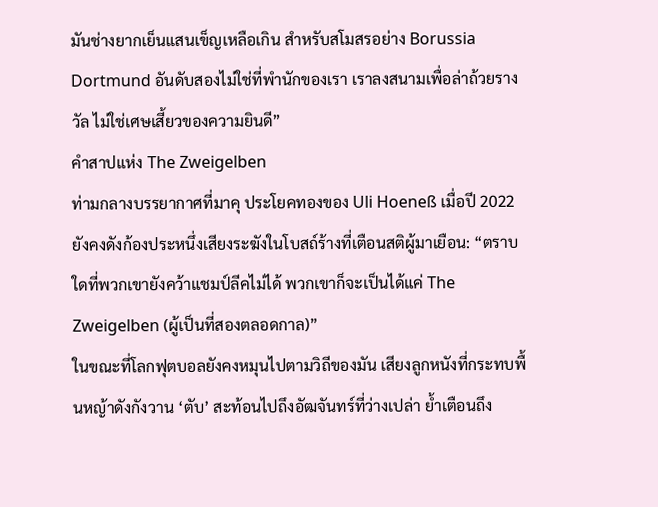มันช่างยากเย็นแสนเข็ญเหลือเกิน สำหรับสโมสรอย่าง Borussia Dortmund อันดับสองไม่ใช่ที่พำนักของเรา เราลงสนามเพื่อล่าถ้วยรางวัล ไม่ใช่เศษเสี้ยวของความยินดี”
คำสาปแห่ง The Zweigelben
ท่ามกลางบรรยากาศที่มาคุ ประโยคทองของ Uli Hoeneß เมื่อปี 2022 ยังคงดังก้องประหนึ่งเสียงระฆังในโบสถ์ร้างที่เตือนสติผู้มาเยือน: “ตราบใดที่พวกเขายังคว้าแชมป์ลีคไม่ได้ พวกเขาก็จะเป็นได้แค่ The Zweigelben (ผู้เป็นที่สองตลอดกาล)”
ในขณะที่โลกฟุตบอลยังคงหมุนไปตามวิถีของมัน เสียงลูกหนังที่กระทบพื้นหญ้าดังกังวาน ‘ตับ’ สะท้อนไปถึงอัฒจันทร์ที่ว่างเปล่า ย้ำเตือนถึง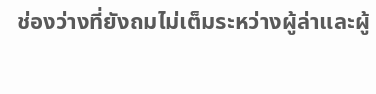ช่องว่างที่ยังถมไม่เต็มระหว่างผู้ล่าและผู้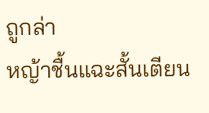ถูกล่า
หญ้าชื้นแฉะสั้นเตียน